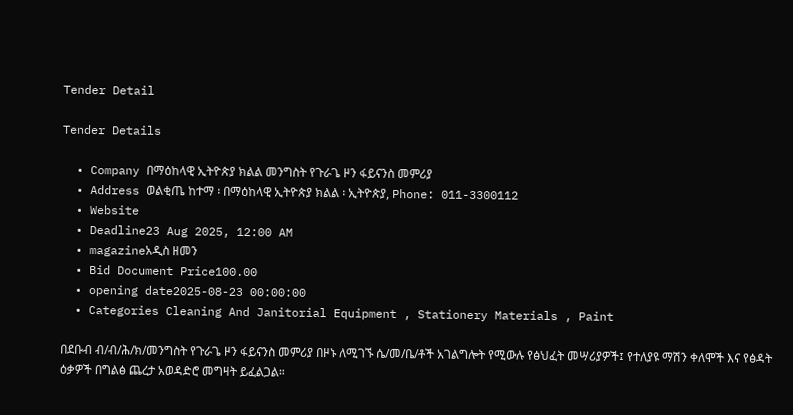Tender Detail

Tender Details

  • Company በማዕከላዊ ኢትዮጵያ ክልል መንግስት የጉራጌ ዞን ፋይናንስ መምሪያ
  • Address ወልቂጤ ከተማ ፡ በማዕከላዊ ኢትዮጵያ ክልል ፡ ኢትዮጵያ, Phone: 011-3300112
  • Website
  • Deadline23 Aug 2025, 12:00 AM
  • magazineአዲስ ዘመን
  • Bid Document Price100.00
  • opening date2025-08-23 00:00:00
  • Categories Cleaning And Janitorial Equipment , Stationery Materials , Paint

በደቡብ ብ/ብ/ሕ/ክ/መንግስት የጉራጌ ዞን ፋይናንስ መምሪያ በዞኑ ለሚገኙ ሴ/መ/ቤ/ቶች አገልግሎት የሚውሉ የፅህፈት መሣሪያዎች፤ የተለያዩ ማሽን ቀለሞች እና የፅዳት ዕቃዎች በግልፅ ጨረታ አወዳድሮ መግዛት ይፈልጋል።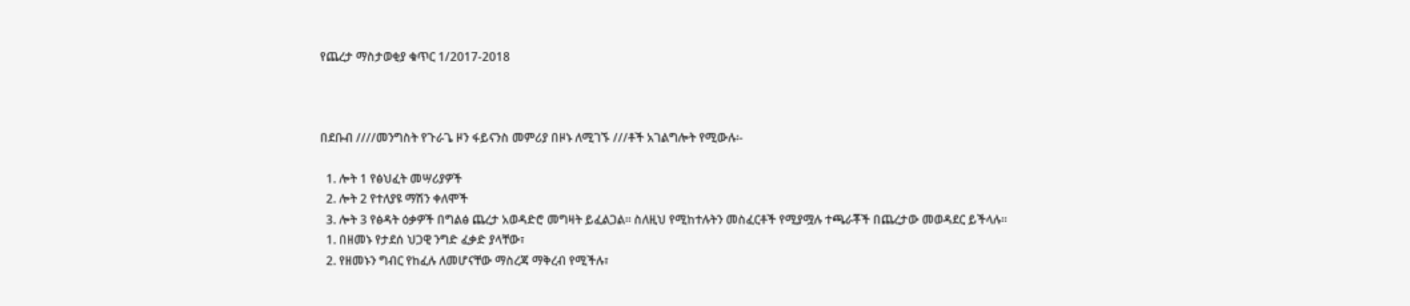የጨረታ ማስታወቂያ ቁጥር 1/2017-2018



በደቡብ ////መንግስት የጉራጌ ዞን ፋይናንስ መምሪያ በዞኑ ለሚገኙ ///ቶች አገልግሎት የሚውሉ፡-

  1. ሎት 1 የፅህፈት መሣሪያዎች
  2. ሎት 2 የተለያዩ ማሽን ቀለሞች
  3. ሎት 3 የፅዳት ዕቃዎች በግልፅ ጨረታ አወዳድሮ መግዛት ይፈልጋል። ስለዚህ የሚከተሉትን መስፈርቶች የሚያሟሉ ተጫራቾች በጨረታው መወዳደር ይችላሉ።
  1. በዘመኑ የታደሰ ህጋዊ ንግድ ፈቃድ ያላቸው፣
  2. የዘመኑን ግብር የከፈሉ ለመሆናቸው ማስረጃ ማቅረብ የሚችሉ፣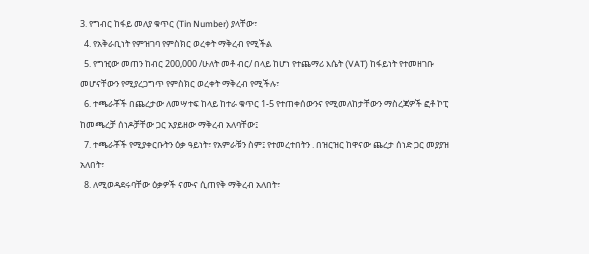3. የግብር ከፋይ መለያ ቁጥር (Tin Number) ያላቸው፣
  4. የአቅራቢነት የምዝገባ የምስክር ወረቀት ማቅረብ የሚችል
  5. የግዢው መጠን ከብር 200,000 /ሁለት መቶ ብር/ በላይ ከሆነ የተጨማሪ እሴት (VAT) ከፋይነት የተመዘገቡ መሆናቸውን የሚያረጋግጥ የምስክር ወረቀት ማቅረብ የሚችሉ፣
  6. ተጫራቾች በጨረታው ለመሣተፍ ከላይ ከተራ ቁጥር 1-5 የተጠቀሰውንና የሚመለከታቸውን ማስረጃዎች ፎቶ ኮፒ ከመጫረቻ ሰነዶቻቸው ጋር አያይዘው ማቅረብ አለባቸው፤
  7. ተጫራቾች የሚያቀርቡትን ዕቃ ዓይነት፣ የአምራቹን ስም፤ የተመረተበትን . በዝርዝር ከዋናው ጨረታ ሰነድ ጋር መያያዝ አለበት፣
  8. ለሚወዳደሩባቸው ዕቃዎች ናሙና ሲጠየቅ ማቅረብ አለበት፣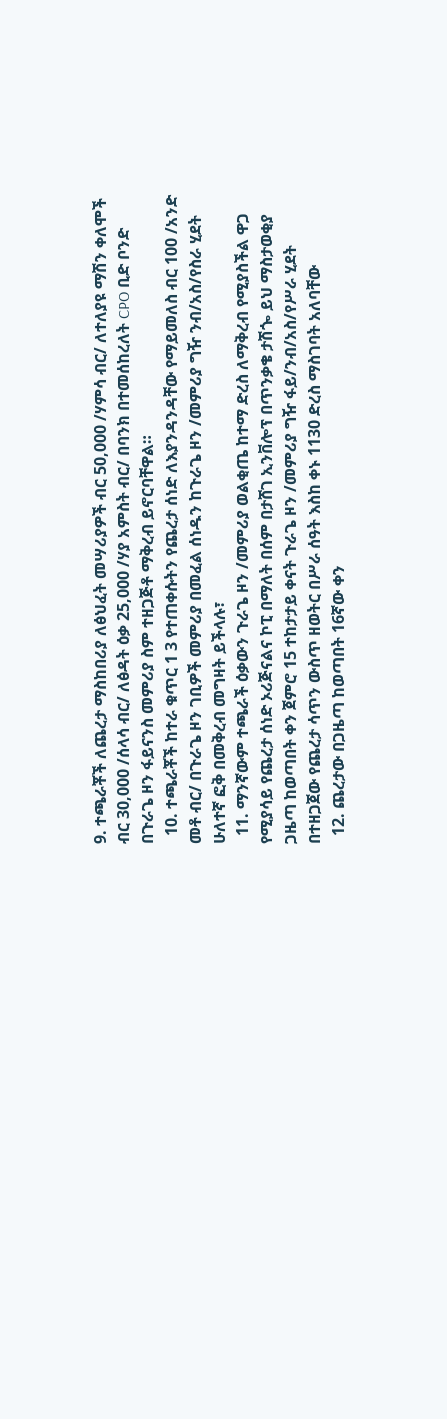9. ተጫራቾች ለጨረታ ማስከበሪያ ለፅህፈት መሣሪያዎች ብር 50,000 /ሃምሳ ብር/ ለተለያዩ ማሽን ቀለሞች ብር 30,000 /ሰላሳ ብር/ ለፅዳት ዕቃ 25,000 /ሃያ አምስት ብር/ በባንክ በተመሰከረለት CPO ቢድ ቦንድ በጉራጌ ዞን ፋይናንስ መምሪያ ስም ተዘጋጅቶ ማቅረብ ይኖርባቸዋል።
  10. ተጫራቾች ከተራ ቁጥር 1 3 የተጠቀሱትን የጨረታ ሰነድ ለእያንዳንዳቸው የማይመለስ ብር 100 /አንድ መቶ ብር/ በጉራጌ ዞን ገቢዎች መምሪያ በመፈል ሰነዱን ከጉራጌ ዞን /መምሪያ ግዥ ንብ/አስ/የስራ ሂደት ሁለተኛ ፎቅ በመቅረብ መግዛት ይችላሉ፣
  11. ማንኛውም ተጫራች ዕቃውን ጉራጌ ዞን /መምሪያ ወልቂጤ ከተማ ድረስ ለማቅረብ የሚያስችል ዋጋ የሚያሳይ የጨረታ ሰነድ ኦሪጅናልና ኮፒ በማለት በሰም በታሸገ ኢንቨሎፕ በጥንቃቄ ታሽጐ ይህ ማስታወቂያ ጋዜጣ ከወጣበት ቀን ጀምሮ 15 ተከታታይ ቀናት ጉራጌ ዞን /መምሪያ ግዥ ፋይ/ንብ/አስ/የሥራ ሂደት በተዘጋጀው የጨረታ ሳጥን ውስጥ ዘወትር በሥራ ሰዓት እስከ ቀኑ 1130 ድረስ ማስገባት አለባቸው
  12. ጨረታው በጋዜጣ ከወጣበት 16ኛው ቀን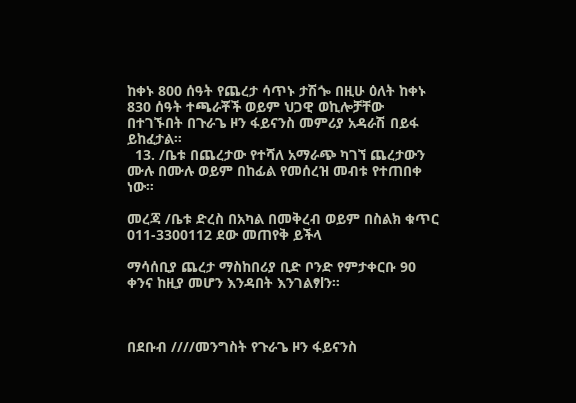ከቀኑ 800 ሰዓት የጨረታ ሳጥኑ ታሽጐ በዚሁ ዕለት ከቀኑ 830 ሰዓት ተጫራቾች ወይም ህጋዊ ወኪሎቻቸው በተገኙበት በጉራጌ ዞን ፋይናንስ መምሪያ አዳራሽ በይፋ ይከፈታል።
  13. /ቤቱ በጨረታው የተሻለ አማራጭ ካገኘ ጨረታውን ሙሉ በሙሉ ወይም በከፊል የመሰረዝ መብቱ የተጠበቀ ነው።

መረጃ /ቤቱ ድረስ በአካል በመቅረብ ወይም በስልክ ቁጥር 011-3300112 ደው መጠየቅ ይችላ

ማሳሰቢያ ጨረታ ማስከበሪያ ቢድ ቦንድ የምታቀርቡ 90 ቀንና ከዚያ መሆን እንዳበት እንገልፃlን።



በደቡብ ////መንግስት የጉራጌ ዞን ፋይናንስ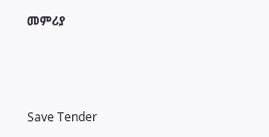መምሪያ



Save Tender